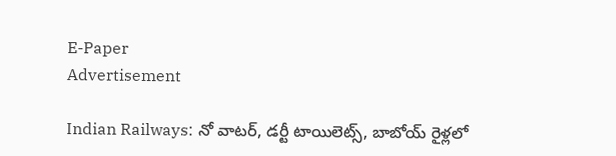E-Paper
Advertisement

Indian Railways: నో వాటర్, డర్టీ టాయిలెట్స్, బాబోయ్ రైళ్లలో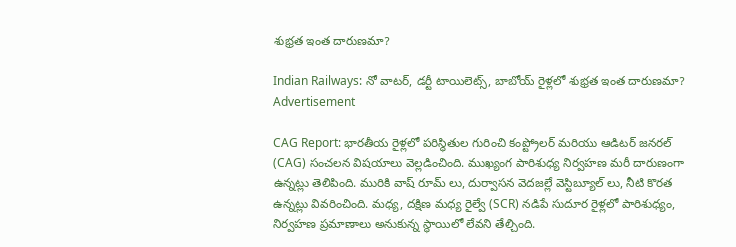శుభ్రత ఇంత దారుణమా?

Indian Railways: నో వాటర్, డర్టీ టాయిలెట్స్, బాబోయ్ రైళ్లలో శుభ్రత ఇంత దారుణమా?
Advertisement

CAG Report: భారతీయ రైళ్లలో పరిస్థితుల గురించి కంప్ట్రోలర్ మరియు ఆడిటర్ జనరల్ (CAG) సంచలన విషయాలు వెల్లడించింది. ముఖ్యంగ పారిశుధ్య నిర్వహణ మరీ దారుణంగా ఉన్నట్లు తెలిపింది. మురికి వాష్‌ రూమ్‌ లు, దుర్వాసన వెదజల్లే వెస్టిబ్యూల్‌ లు, నీటి కొరత ఉన్నట్లు వివరించింది. మధ్య, దక్షిణ మధ్య రైల్వే (SCR) నడిపే సుదూర రైళ్లలో పారిశుధ్యం, నిర్వహణ ప్రమాణాలు అనుకున్న స్థాయిలో లేవని తేల్చింది.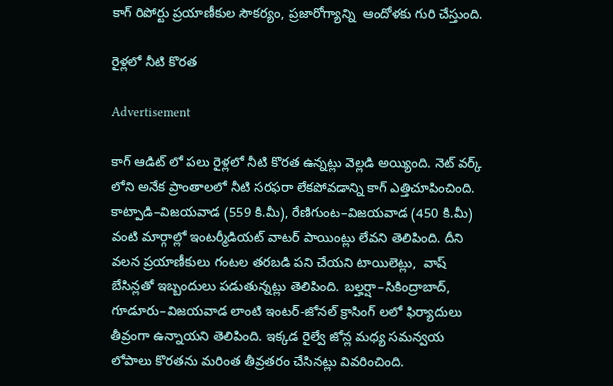కాగ్ రిపోర్టు ప్రయాణీకుల సౌకర్యం, ప్రజారోగ్యాన్ని  ఆందోళకు గురి చేస్తుంది.

రైళ్లలో నీటి కొరత

Advertisement

కాగ్ ఆడిట్ లో పలు రైళ్లలో నీటి కొరత ఉన్నట్లు వెల్లడి అయ్యింది. నెట్‌ వర్క్‌ లోని అనేక ప్రాంతాలలో నీటి సరఫరా లేకపోవడాన్ని కాగ్ ఎత్తిచూపించింది. కాట్పాడి–విజయవాడ (559 కి.మీ), రేణిగుంట–విజయవాడ (450 కి.మీ) వంటి మార్గాల్లో ఇంటర్మీడియట్ వాటర్ పాయింట్లు లేవని తెలిపింది. దీని వలన ప్రయాణీకులు గంటల తరబడి పని చేయని టాయిలెట్లు,  వాష్ బేసిన్లతో ఇబ్బందులు పడుతున్నట్లు తెలిపింది. బల్హర్షా–సికింద్రాబాద్, గూడూరు–విజయవాడ లాంటి ఇంటర్-జోనల్ క్రాసింగ్‌ లలో ఫిర్యాదులు తీవ్రంగా ఉన్నాయని తెలిపింది. ఇక్కడ రైల్వే జోన్ల మధ్య సమన్వయ లోపాలు కొరతను మరింత తీవ్రతరం చేసినట్లు వివరించింది.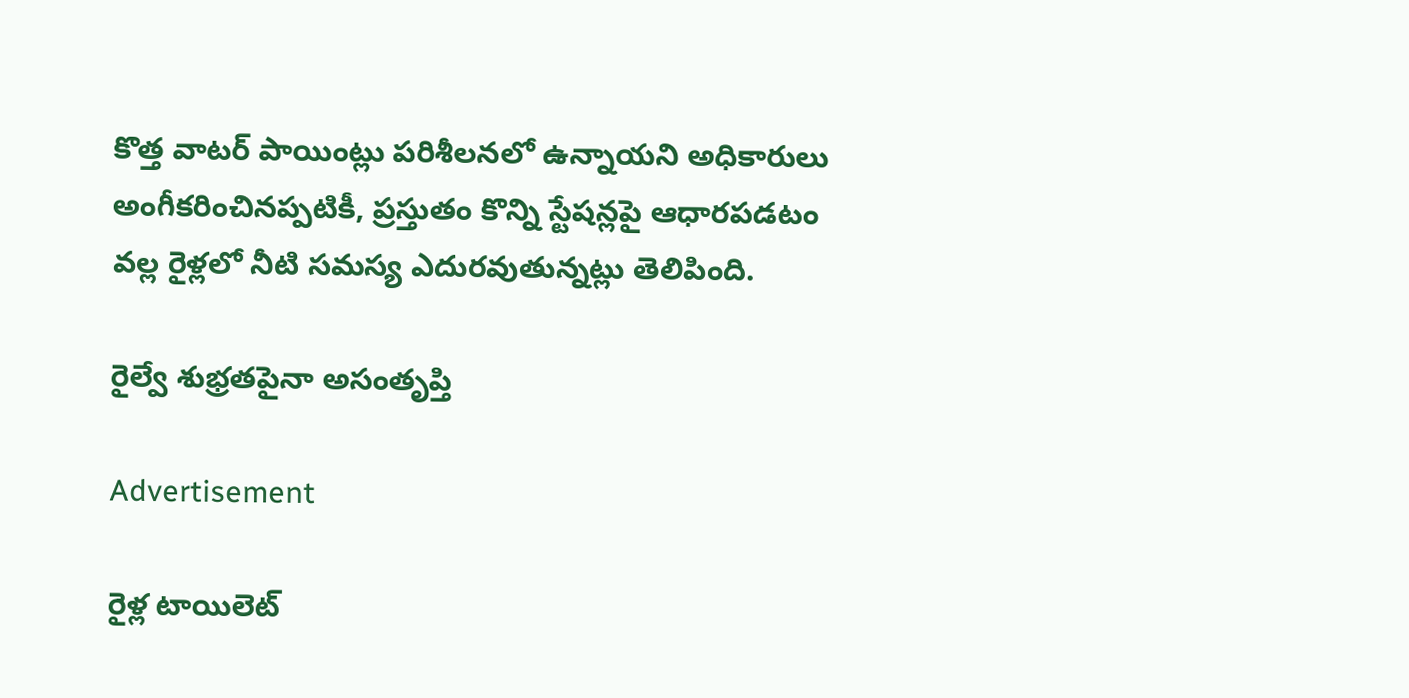కొత్త వాటర్ పాయింట్లు పరిశీలనలో ఉన్నాయని అధికారులు అంగీకరించినప్పటికీ, ప్రస్తుతం కొన్ని స్టేషన్లపై ఆధారపడటం వల్ల రైళ్లలో నీటి సమస్య ఎదురవుతున్నట్లు తెలిపింది.

రైల్వే శుభ్రతపైనా అసంతృప్తి

Advertisement

రైళ్ల టాయిలెట్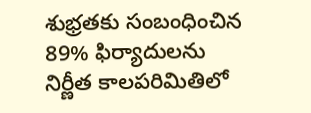శుభ్రతకు సంబంధించిన 89% ఫిర్యాదులను నిర్ణీత కాలపరిమితిలో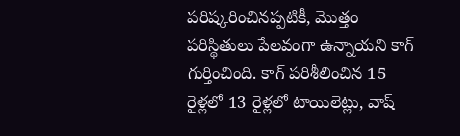పరిష్కరించినప్పటికీ, మొత్తం పరిస్థితులు పేలవంగా ఉన్నాయని కాగ్ గుర్తించింది. కాగ్ పరిశీలించిన 15 రైళ్లలో 13 రైళ్లలో టాయిలెట్లు, వాష్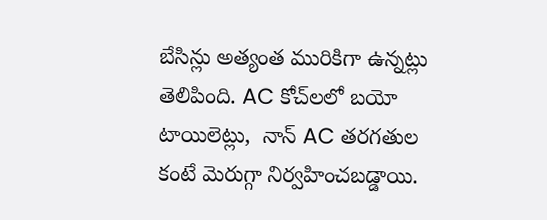బేసిన్లు అత్యంత మురికిగా ఉన్నట్లు తెలిపింది. AC కోచ్‌లలో బయో టాయిలెట్లు,  నాన్ AC తరగతుల కంటే మెరుగ్గా నిర్వహించబడ్డాయి.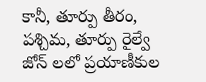కానీ, తూర్పు తీరం, పశ్చిమ, తూర్పు రైల్వే జోన్‌ లలో ప్రయాణీకుల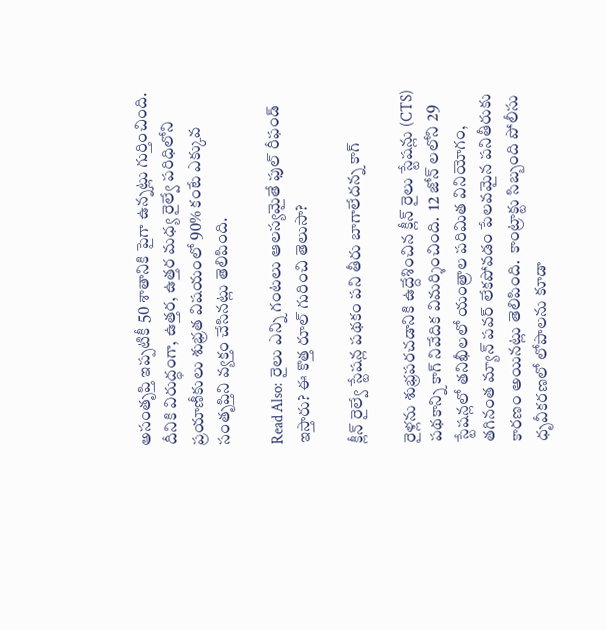అసంతృప్తి ఇప్పటికీ 50 శాతానికి పైగా ఉన్నట్లు గుర్తించింది. దీనికి విరుద్ధంగా, ఉత్తర, ఉత్తర మధ్య రైల్వే పరిధిలోని ప్రయాణీకులు శుభ్రత విషయంలో 90% కంటే ఎక్కువ సంతృప్తిని వ్యక్తం చేసినట్లు తెలిపింది.

Read Also:  రైలు ఎన్ని గంటలు ఆలస్యమైతే ఫుల్ రీఫండ్ ఇస్తారు? ఈ కొత్త రూల్ గురించి తెలుసా?

క్లీన్ రైల్వే స్టేషన్ల పథకం పని తీరు బాగాలేదన్న కాగ్

రైళ్లను శుభ్రపరచడానికి ఉద్దేశించిన క్లీన్ రైలు స్టేషన్లు (CTS) పథకాన్ని కాగ్ నివేదిక విమర్శించింది.  12 జోన్‌ లలోని 29 స్టేషన్లలో తనిఖీలలో యంత్రాల పరిమిత వినియోగం, తగినంత మ్యాన్ పవర్ లేకపోవడం పేలవమైన పనితీరుకు కారణం అయినట్లు తెలిపింది.  కాంట్రాక్టు సిబ్బంది పోలీసు ధృవీకరణలో లోపాలను కూడా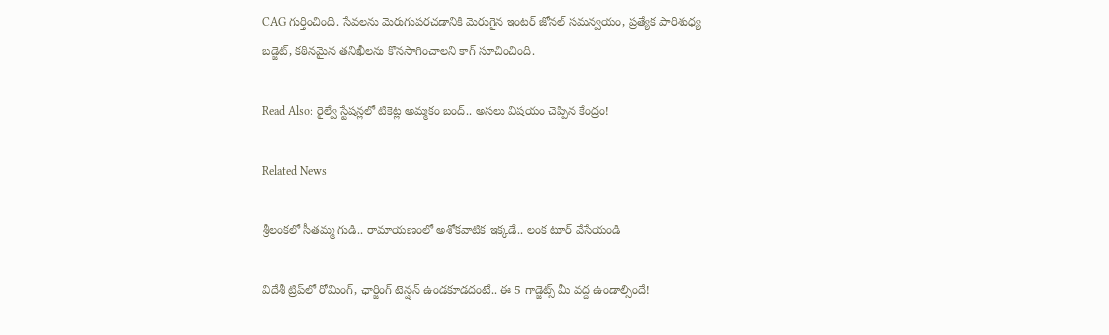CAG గుర్తించింది. సేవలను మెరుగుపరచడానికి మెరుగైన ఇంటర్ జోనల్ సమన్వయం, ప్రత్యేక పారిశుధ్య బడ్జెట్, కఠినమైన తనిఖీలను కొనసాగించాలని కాగ్ సూచించింది.

Read Also: రైల్వే స్టేషన్లలో టికెట్ల అమ్మకం బంద్.. అసలు విషయం చెప్పిన కేంద్రం!

Related News

శ్రీలంకలో సీతమ్మ గుడి.. రామాయణంలో అశోకవాటిక ఇక్కడే.. లంక టూర్ వేసేయండి

విదేశీ ట్రిప్‌లో రోమింగ్, ఛార్జింగ్ టెన్షన్ ఉండకూడదంటే.. ఈ 5 గాడ్జెట్స్ మీ వద్ద ఉండాల్సిందే!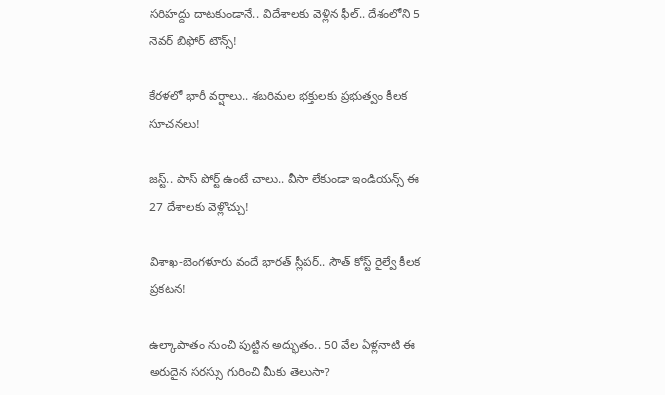సరిహద్దు దాటకుండానే.. విదేశాలకు వెళ్లిన ఫీల్.. దేశంలోని 5 నెవర్ బిఫోర్ టౌన్స్!

కేరళలో భారీ వర్షాలు.. శబరిమల భక్తులకు ప్రభుత్వం కీలక సూచనలు!

జస్ట్.. పాస్‌ పోర్ట్ ఉంటే చాలు.. వీసా లేకుండా ఇండియన్స్ ఈ 27 దేశాలకు వెళ్లొచ్చు!

విశాఖ-బెంగళూరు వందే భారత్ స్లీపర్‌.. సౌత్ కోస్ట్ రైల్వే కీలక ప్రకటన!

ఉల్కాపాతం నుంచి పుట్టిన అద్భుతం.. 50 వేల ఏళ్లనాటి ఈ అరుదైన సరస్సు గురించి మీకు తెలుసా?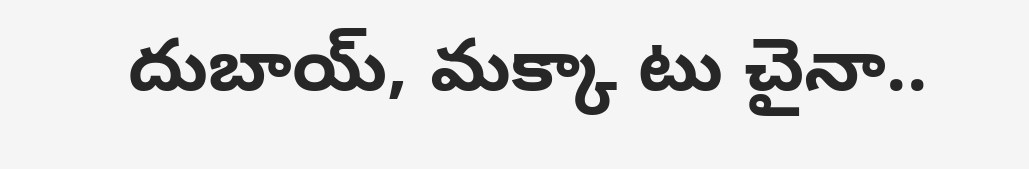దుబాయ్, మక్కా టు చైనా..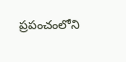ప్రపంచంలోని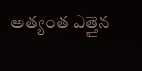అత్యంత ఎత్తైన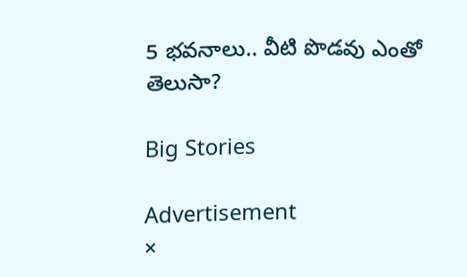5 భవనాలు.. వీటి పొడవు ఎంతో తెలుసా?

Big Stories

Advertisement
×